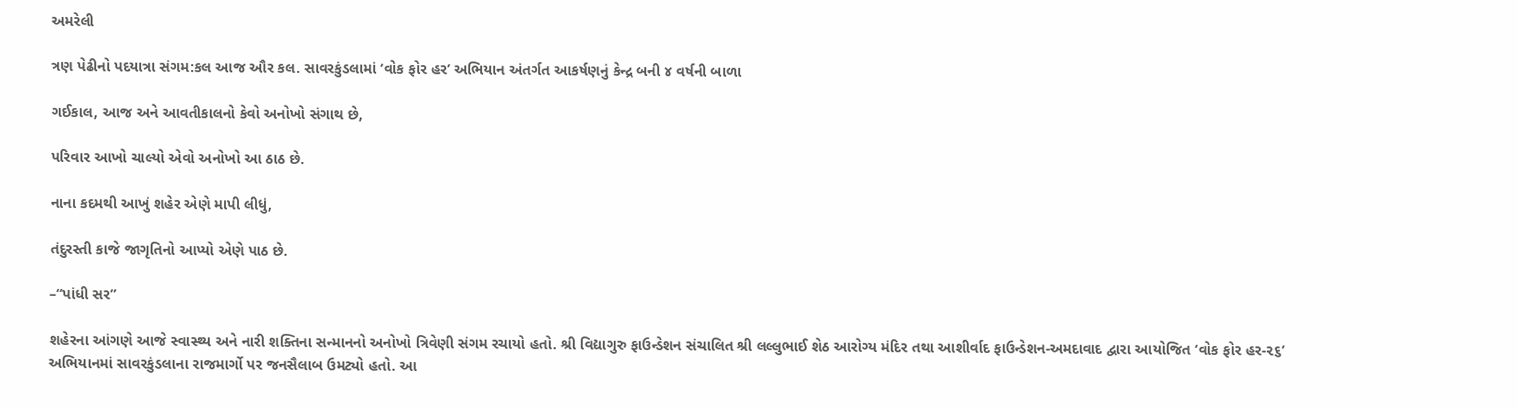અમરેલી

ત્રણ પેઢીનો પદયાત્રા સંગમ:કલ આજ ઔર કલ. સાવરકુંડલામાં ‘વોક ફોર હર’ અભિયાન અંતર્ગત આકર્ષણનું કેન્દ્ર બની ૪ વર્ષની બાળા

ગઈકાલ, આજ અને આવતીકાલનો કેવો અનોખો સંગાથ છે,

પરિવાર આખો ચાલ્યો એવો અનોખો આ ઠાઠ છે.

નાના કદમથી આખું શહેર એણે માપી લીધું,

તંદુરસ્તી કાજે જાગૃતિનો આપ્યો એણે પાઠ છે.

–“પાંધી સર”

શહેરના આંગણે આજે સ્વાસ્થ્ય અને નારી શક્તિના સન્માનનો અનોખો ત્રિવેણી સંગમ રચાયો હતો. શ્રી વિદ્યાગુરુ ફાઉન્ડેશન સંચાલિત શ્રી લલ્લુભાઈ શેઠ આરોગ્ય મંદિર તથા આશીર્વાદ ફાઉન્ડેશન-અમદાવાદ દ્વારા આયોજિત ‘વોક ફોર હર-૨૬’ અભિયાનમાં સાવરકુંડલાના રાજમાર્ગો પર જનસૈલાબ ઉમટ્યો હતો. આ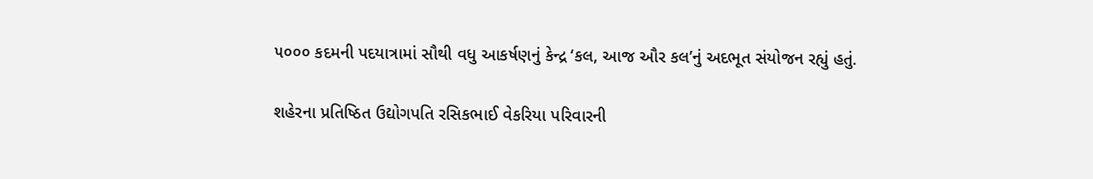૫૦૦૦ કદમની પદયાત્રામાં સૌથી વધુ આકર્ષણનું કેન્દ્ર ‘કલ, આજ ઔર કલ’નું અદભૂત સંયોજન રહ્યું હતું.

શહેરના પ્રતિષ્ઠિત ઉદ્યોગપતિ રસિકભાઈ વેકરિયા પરિવારની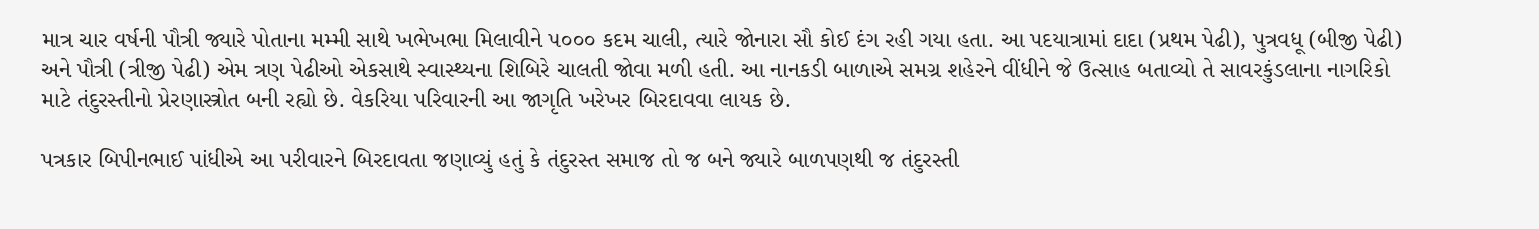માત્ર ચાર વર્ષની પૌત્રી જ્યારે પોતાના મમ્મી સાથે ખભેખભા મિલાવીને ૫૦૦૦ કદમ ચાલી, ત્યારે જોનારા સૌ કોઈ દંગ રહી ગયા હતા. આ પદયાત્રામાં દાદા (પ્રથમ પેઢી), પુત્રવધૂ (બીજી પેઢી) અને પૌત્રી (ત્રીજી પેઢી) એમ ત્રણ પેઢીઓ એકસાથે સ્વાસ્થ્યના શિબિરે ચાલતી જોવા મળી હતી. આ નાનકડી બાળાએ સમગ્ર શહેરને વીંધીને જે ઉત્સાહ બતાવ્યો તે સાવરકુંડલાના નાગરિકો માટે તંદુરસ્તીનો પ્રેરણાસ્ત્રોત બની રહ્યો છે. વેકરિયા પરિવારની આ જાગૃતિ ખરેખર બિરદાવવા લાયક છે.

પત્રકાર બિપીનભાઈ પાંધીએ આ પરીવારને બિરદાવતા જણાવ્યું હતું કે તંદુરસ્ત સમાજ તો જ બને જ્યારે બાળપણથી જ તંદુરસ્તી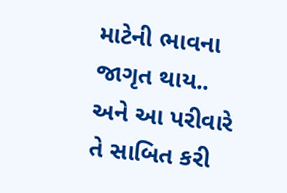માટેની ભાવના જાગૃત થાય.. અને આ પરીવારે તે સાબિત કરી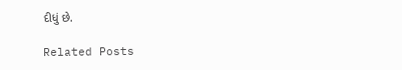દીધું છે.

Related Posts